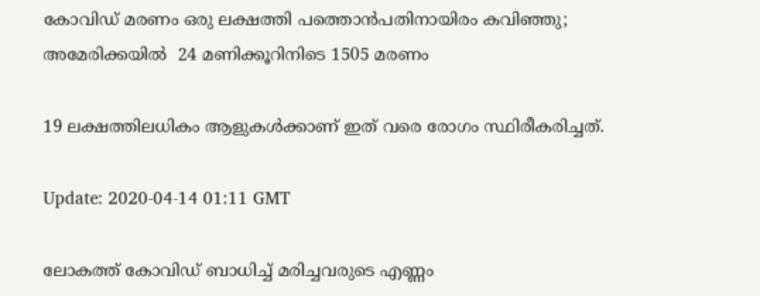കോവിഡ് മരണം ഒരു ലക്ഷത്തി പത്തൊന്‍പതിനായിരം കവിഞ്ഞു; അമേരിക്കയില്‍ ‍ 24 മണിക്കൂറിനിടെ 1505 മരണം

19 ലക്ഷത്തിലധികം ആളുകള്‍ക്കാണ് ഇത് വരെ രോഗം സ്ഥിരീകരിച്ചത്.

Update: 2020-04-14 01:11 GMT

ലോകത്ത് കോവിഡ് ബാധിച്ച് മരിച്ചവരുടെ എണ്ണം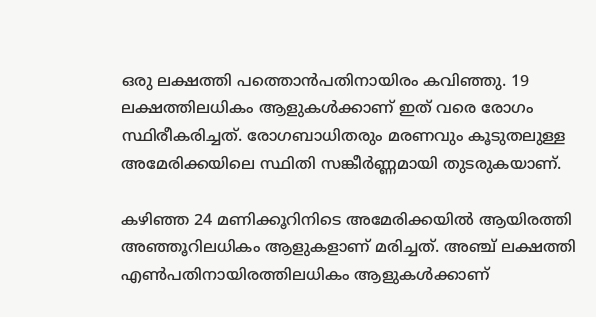ഒരു ലക്ഷത്തി പത്തൊന്‍പതിനായിരം കവിഞ്ഞു. 19 ലക്ഷത്തിലധികം ആളുകള്‍ക്കാണ് ഇത് വരെ രോഗം സ്ഥിരീകരിച്ചത്. രോഗബാധിതരും മരണവും കൂടുതലുള്ള അമേരിക്കയിലെ സ്ഥിതി സങ്കീര്‍ണ്ണമായി തുടരുകയാണ്.

കഴിഞ്ഞ 24 മണിക്കൂറിനിടെ അമേരിക്കയില്‍ ആയിരത്തി അഞ്ഞൂറിലധികം ആളുകളാണ് മരിച്ചത്. അഞ്ച് ലക്ഷത്തി എണ്‍പതിനായിരത്തിലധികം ആളുകള്‍ക്കാണ്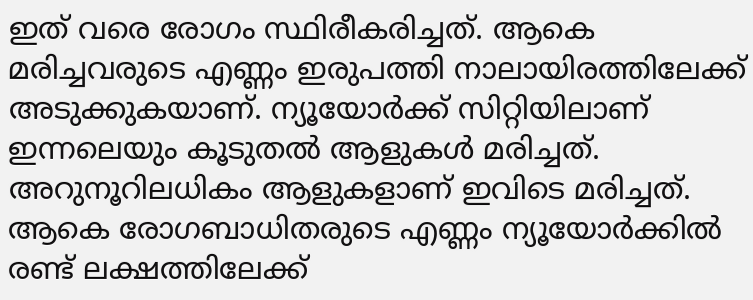ഇത് വരെ രോഗം സ്ഥിരീകരിച്ചത്. ആകെ മരിച്ചവരുടെ എണ്ണം ഇരുപത്തി നാലായിരത്തിലേക്ക് അടുക്കുകയാണ്. ന്യൂയോര്‍ക്ക് സിറ്റിയിലാണ് ഇന്നലെയും കൂടുതല്‍ ആളുകള്‍ മരിച്ചത്. അറുനൂറിലധികം ആളുകളാണ് ഇവിടെ മരിച്ചത്. ആകെ രോഗബാധിതരുടെ എണ്ണം ന്യൂയോര്‍ക്കില്‍ രണ്ട് ലക്ഷത്തിലേക്ക്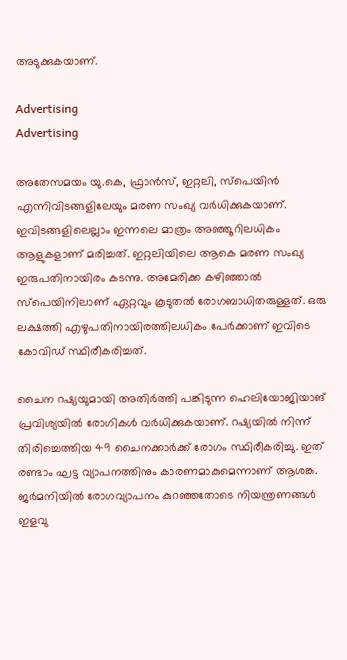അടുക്കുകയാണ്.

Advertising
Advertising

അതേസമയം യു.കെ, ഫ്രാന്‍സ്, ഇറ്റലി, സ്പെയിന്‍ എന്നിവിടങ്ങളിലേയും മരണ സംഖ്യ വര്‍ധിക്കുകയാണ്. ഇവിടങ്ങളിലെല്ലാം ഇന്നലെ മാത്രം അഞ്ഞൂറിലധികം ആളുകളാണ് മരിച്ചത്. ഇറ്റലിയിലെ ആകെ മരണ സംഖ്യ ഇരുപതിനായിരം കടന്നു. അമേരിക്ക കഴിഞ്ഞാല്‍ സ്പെയിനിലാണ് ഏറ്റവും കൂടുതല്‍ രോഗബാധിതരുള്ളത്. ഒരു ലക്ഷത്തി എഴുപതിനായിരത്തിലധികം പേര്‍ക്കാണ് ഇവിടെ കോവിഡ് സ്ഥിരീകരിച്ചത്.

ചൈന റഷ്യയുമായി അതിര്‍ത്തി പങ്കിടുന്ന ഹെലിയോജിയാങ് പ്രവിശ്യയില്‍ രോഗികള്‍ വര്‍ധിക്കുകയാണ്. റഷ്യയില്‍ നിന്ന് തിരിച്ചെത്തിയ 49 ചൈനക്കാര്‍ക്ക് രോഗം സ്ഥിരീകരിച്ചു. ഇത് രണ്ടാം ഘട്ട വ്യാപനത്തിനും കാരണമാകുമെന്നാണ് ആശങ്ക. ജര്‍മനിയില്‍ രോഗവ്യാപനം കുറഞ്ഞതോടെ നിയന്ത്രണങ്ങള്‍ ഇളവു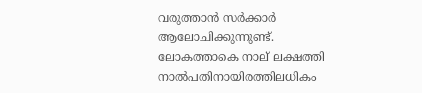വരുത്താന്‍ സര്‍ക്കാര്‍ ആലോചിക്കുന്നുണ്ട്. ലോകത്താകെ നാല് ലക്ഷത്തി നാല്‍പതിനായിരത്തിലധികം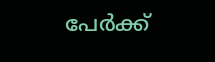പേര്‍ക്ക്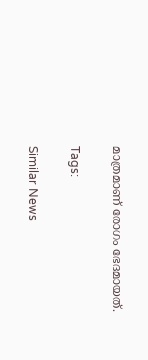മാത്രമാണ് രോഗം ഭേദമായത്.

Tags:

Similar News